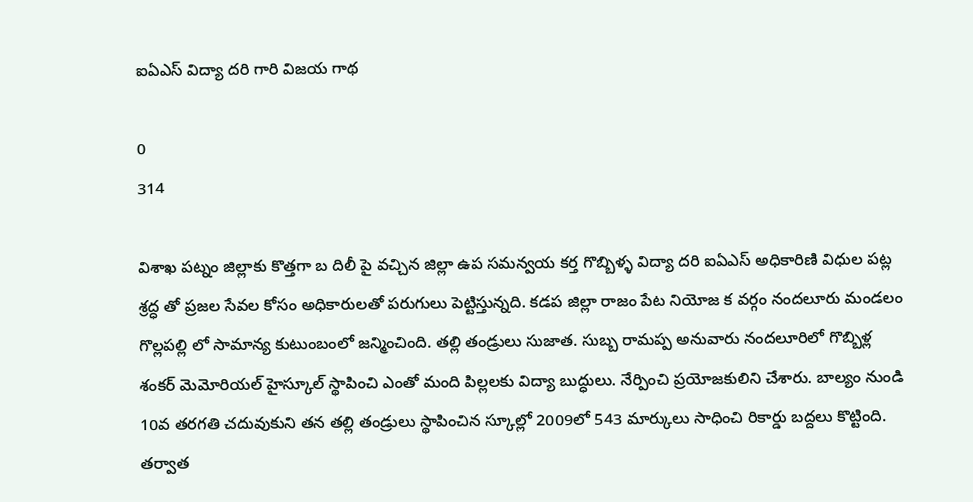ఐఏఎస్ విద్యా దరి గారి విజయ గాథ

0
314

విశాఖ పట్నం జిల్లాకు కొత్తగా బ దిలీ పై వచ్చిన జిల్లా ఉప సమన్వయ కర్త గొబ్బిళ్ళ విద్యా దరి ఐఏఎస్ అధికారిణి విధుల పట్ల శ్రద్ధ తో ప్రజల సేవల కోసం అధికారులతో పరుగులు పెట్టిస్తున్నది. కడప జిల్లా రాజం పేట నియోజ క వర్గం నందలూరు మండలం గొల్లపల్లి లో సామాన్య కుటుంబంలో జన్మించింది. తల్లి తండ్రులు సుజాత. సుబ్బ రామప్ప అనువారు నందలూరిలో గొబ్బిళ్ల శంకర్ మెమోరియల్ హైస్కూల్ స్థాపించి ఎంతో మంది పిల్లలకు విద్యా బుద్ధులు. నేర్పించి ప్రయోజకులిని చేశారు. బాల్యం నుండి 10వ తరగతి చదువుకుని తన తల్లి తండ్రులు స్థాపించిన స్కూల్లో 2009లో 543 మార్కులు సాధించి రికార్డు బద్దలు కొట్టింది. తర్వాత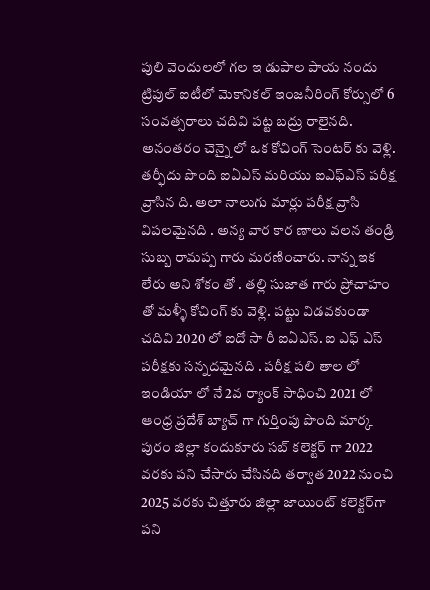పులి వెందులలో గల ఇ డుపాల పాయ నందు ట్రిపుల్ ఐటీలో మెకానికల్ ఇంజనీరింగ్ కోర్సులో 6 సంవత్సరాలు చదివి పట్ట బద్రు రాలైనది. అనంతరం చెన్నై లో ఒక కోచింగ్ సెంటర్ కు వెళ్లి. తర్ఫీదు పొంది ఐఏఎస్ మరియు ఐఎఫ్ఎస్ పరీక్ష వ్రాసిన ది. అలా నాలుగు మార్లు పరీక్ష వ్రాసి విపలమైనది . అన్య వార కార ణాలు వలన తండ్రి సుబ్బ రామప్ప గారు మరణించారు. నాన్న ఇక లేరు అని శోకం తో . తల్లి సుజాత గారు ప్రోచాహం తో మళ్ళీ కోచింగ్ కు వెళ్లి. పట్టు విడవకుండా చదివి 2020 లో ఐదో సా రీ ఐఏఎస్. ఐ ఎఫ్ ఎస్ పరీక్షకు సన్నదమైనది . పరీక్ష పలి తాల లో ఇండియా లో నే 2వ ర్యాంక్ సాధించి 2021 లో ఆంధ్ర ప్రదేశ్ బ్యాచ్ గా గుర్తింపు పొంది మార్క పురం జిల్లా కందుకూరు సబ్ కలెక్టర్ గా 2022 వరకు పని చేసారు చేసినది తర్వాత 2022 నుంచి 2025 వరకు చిత్తూరు జిల్లా జాయింట్ కలెక్టర్‌గా పని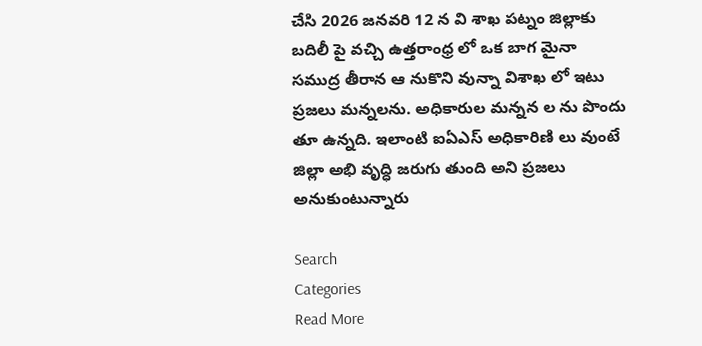చేసి 2026 జనవరి 12 న వి శాఖ పట్నం జిల్లాకు బదిలీ పై వచ్చి ఉత్తరాంధ్ర లో ఒక బాగ మైనా సముద్ర తీరాన ఆ నుకొని వున్నా విశాఖ లో ఇటు ప్రజలు మన్నలను. అధికారుల మన్నన ల ను పొందు తూ ఉన్నది. ఇలాంటి ఐఏఎస్ అధికారిణి లు వుంటే జిల్లా అభి వృద్ధి జరుగు తుంది అని ప్రజలు  అనుకుంటున్నారు

Search
Categories
Read More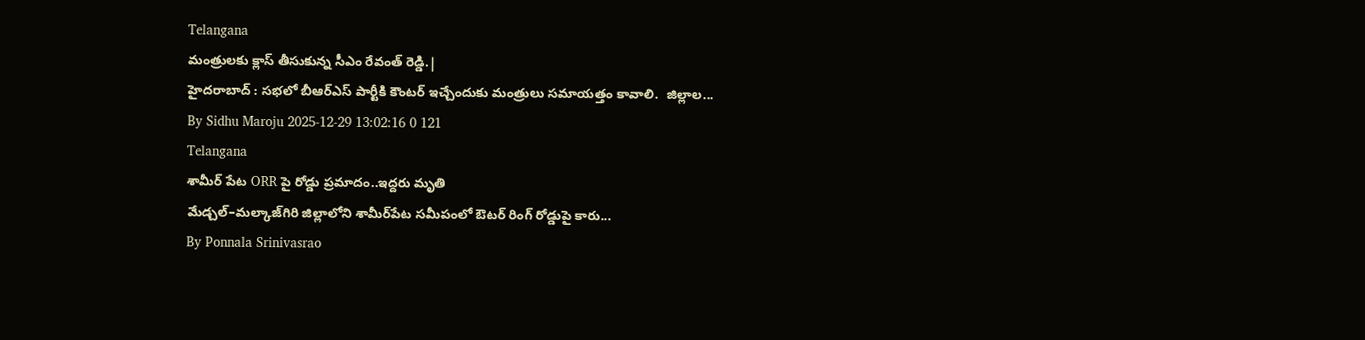Telangana
మంత్రులకు క్లాస్ తీసుకున్న సీఎం రేవంత్ రెడ్డి.|
హైదరాబాద్ : సభలో బీఆర్ఎస్ పార్టీకి కౌంటర్ ఇచ్చేందుకు మంత్రులు సమాయత్తం కావాలి.  జిల్లాల...
By Sidhu Maroju 2025-12-29 13:02:16 0 121
Telangana
శామీర్ పేట ORR పై రోడ్డు ప్రమాదం..ఇద్దరు మృతి
మేడ్చల్‌–మల్కాజ్‌గిరి జిల్లాలోని శామీర్‌పేట సమీపంలో ఔటర్ రింగ్ రోడ్డుపై కారు...
By Ponnala Srinivasrao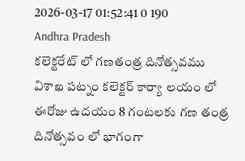2026-03-17 01:52:41 0 190
Andhra Pradesh
కలెక్టరేట్ లో గణతంత్ర దినోత్సవము
విశాఖ పట్నం కలెక్టర్ కార్యా లయం లో ఈరోజు ఉదయం 8 గంటలకు గణ తంత్ర దినోత్సవం లో భాగంగా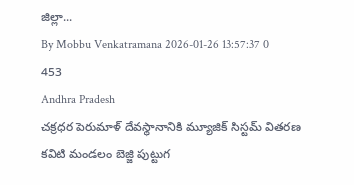జిల్లా...
By Mobbu Venkatramana 2026-01-26 13:57:37 0 453
Andhra Pradesh
చక్రధర పెరుమాళ్ దేవస్థానానికి మ్యూజిక్ సిస్టమ్ వితరణ
కవిటి మండలం బెజ్జి పుట్టుగ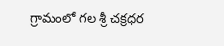గ్రామంలో గల శ్రీ చక్రధర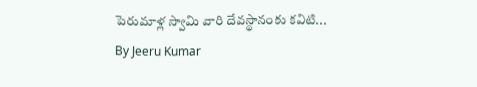పెరుమాళ్ల స్వామి వారి దేవస్థానంకు కవిటి...
By Jeeru Kumar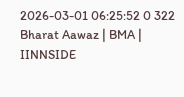2026-03-01 06:25:52 0 322
Bharat Aawaz | BMA | IINNSIDE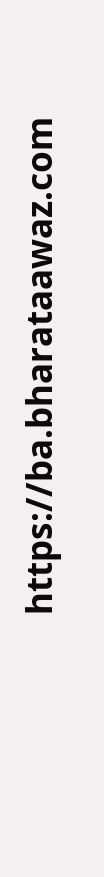https://ba.bharataawaz.com